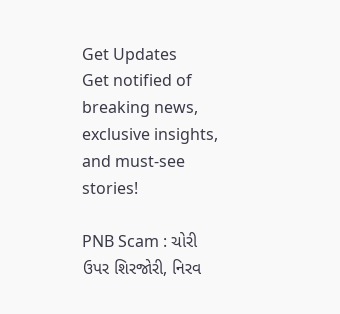Get Updates
Get notified of breaking news, exclusive insights, and must-see stories!

PNB Scam : ચોરી ઉપર શિરજોરી, નિરવ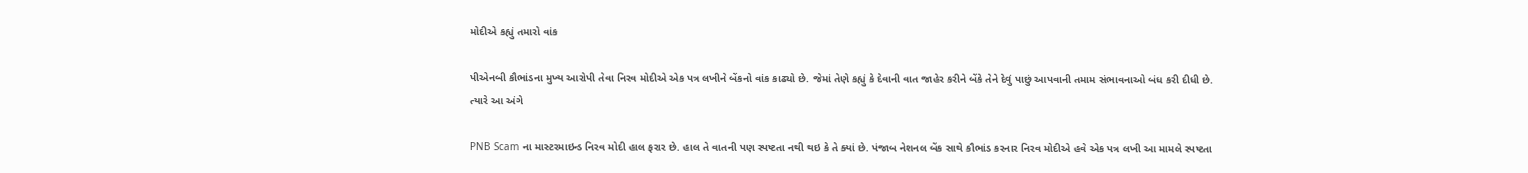મોદીએ કહ્યું તમારો વાંક

પીએનબી કૌભાંડના મુખ્ય આરોપી તેવા નિરવ મોદીએ એક પત્ર લખીને બેંકનો વાંક કાઢ્યો છે. જેમાં તેણે કહ્યું કે દેવાની વાત જાહેર કરીને બેંકે તેને દેવું પાછું આપવાની તમામ સંભાવનાઓ બંધ કરી દીધી છે. ત્યારે આ અંગે

PNB Scam ના માસ્ટરમાઇન્ડ નિરવ મોદી હાલ ફરાર છે. હાલ તે વાતની પણ સ્પષ્ટતા નથી થઇ કે તે ક્યાં છે. પંજાબ નેશનલ બેંક સાથે કૌભાંડ કરનાર નિરવ મોદીએ હવે એક પત્ર લખી આ મામલે સ્પષ્ટતા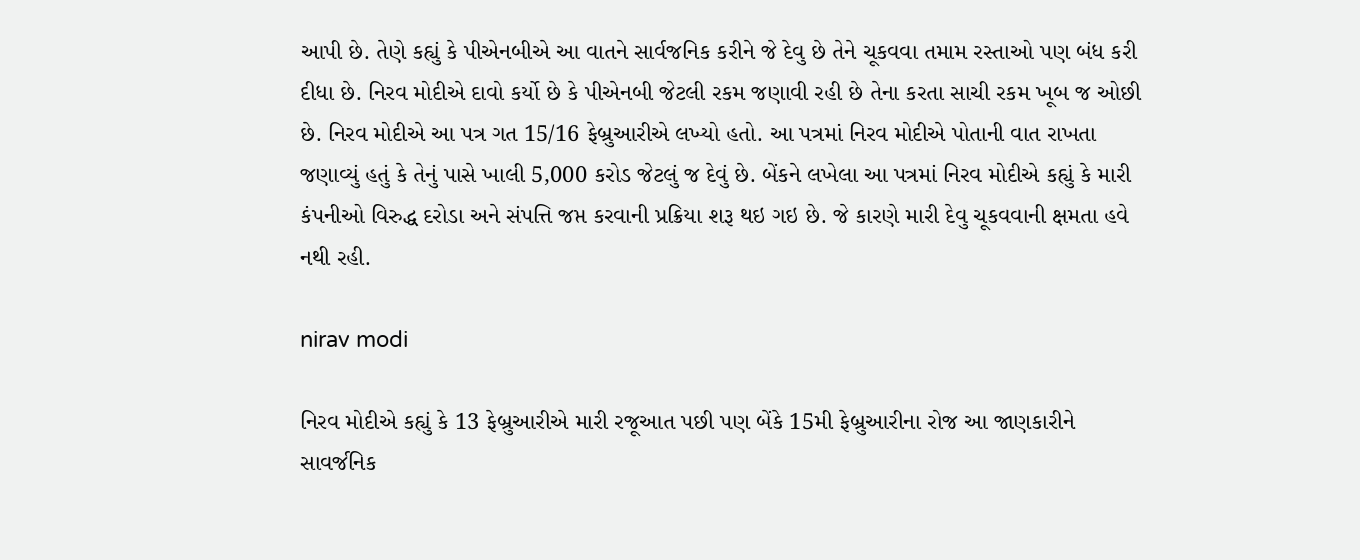આપી છે. તેણે કહ્યું કે પીએનબીએ આ વાતને સાર્વજનિક કરીને જે દેવુ છે તેને ચૂકવવા તમામ રસ્તાઓ પણ બંધ કરી દીધા છે. નિરવ મોદીએ દાવો કર્યો છે કે પીએનબી જેટલી રકમ જણાવી રહી છે તેના કરતા સાચી રકમ ખૂબ જ ઓછી છે. નિરવ મોદીએ આ પત્ર ગત 15/16 ફેબ્રુઆરીએ લખ્યો હતો. આ પત્રમાં નિરવ મોદીએ પોતાની વાત રાખતા જણાવ્યું હતું કે તેનું પાસે ખાલી 5,000 કરોડ જેટલું જ દેવું છે. બેંકને લખેલા આ પત્રમાં નિરવ મોદીએ કહ્યું કે મારી કંપનીઓ વિરુદ્ધ દરોડા અને સંપત્તિ જપ્ત કરવાની પ્રક્રિયા શરૂ થઇ ગઇ છે. જે કારણે મારી દેવુ ચૂકવવાની ક્ષમતા હવે નથી રહી.

nirav modi

નિરવ મોદીએ કહ્યું કે 13 ફેબ્રુઆરીએ મારી રજૂઆત પછી પણ બેંકે 15મી ફેબ્રુઆરીના રોજ આ જાણકારીને સાવર્જનિક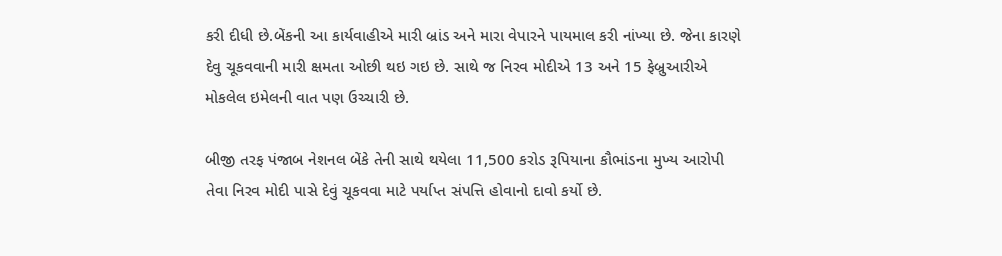કરી દીધી છે.બેંકની આ કાર્યવાહીએ મારી બ્રાંડ અને મારા વેપારને પાયમાલ કરી નાંખ્યા છે. જેના કારણે દેવુ ચૂકવવાની મારી ક્ષમતા ઓછી થઇ ગઇ છે. સાથે જ નિરવ મોદીએ 13 અને 15 ફેબ્રુઆરીએ મોકલેલ ઇમેલની વાત પણ ઉચ્ચારી છે.

બીજી તરફ પંજાબ નેશનલ બેંકે તેની સાથે થયેલા 11,500 કરોડ રૂપિયાના કૌભાંડના મુખ્ય આરોપી તેવા નિરવ મોદી પાસે દેવું ચૂકવવા માટે પર્યાપ્ત સંપત્તિ હોવાનો દાવો કર્યો છે.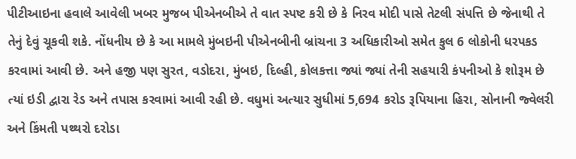પીટીઆઇના હવાલે આવેલી ખબર મુજબ પીએનબીએ તે વાત સ્પષ્ટ કરી છે કે નિરવ મોદી પાસે તેટલી સંપત્તિ છે જેનાથી તે તેનું દેવું ચૂકવી શકે. નોંધનીય છે કે આ મામલે મુંબઇની પીએનબીની બ્રાંચના 3 અધિકારીઓ સમેત કુલ 6 લોકોની ધરપકડ કરવામાં આવી છે. અને હજી પણ સુરત, વડોદરા, મુંબઇ, દિલ્હી, કોલકત્તા જ્યાં જ્યાં તેની સહયારી કંપનીઓ કે શોરૂમ છે ત્યાં ઇડી દ્વારા રેડ અને તપાસ કરવામાં આવી રહી છે. વધુમાં અત્યાર સુધીમાં 5,694 કરોડ રૂપિયાના હિરા, સોનાની જ્વેલરી અને કિંમતી પથ્થરો દરોડા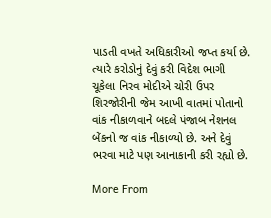પાડતી વખતે અધિકારીઓ જપ્ત કર્યા છે. ત્યારે કરોડોનું દેવું કરી વિદેશ ભાગી ચૂકેલા નિરવ મોદીએ ચોરી ઉપર શિરજોરીની જેમ આખી વાતમાં પોતાનો વાંક નીકાળવાને બદલે પંજાબ નેશનલ બેંકનો જ વાંક નીકાળ્યો છે. અને દેવું ભરવા માટે પણ આનાકાની કરી રહ્યો છે.

More From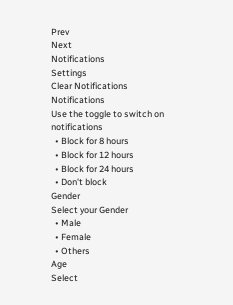Prev
Next
Notifications
Settings
Clear Notifications
Notifications
Use the toggle to switch on notifications
  • Block for 8 hours
  • Block for 12 hours
  • Block for 24 hours
  • Don't block
Gender
Select your Gender
  • Male
  • Female
  • Others
Age
Select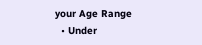your Age Range
  • Under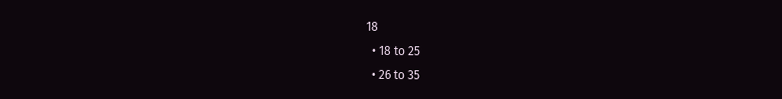18
  • 18 to 25
  • 26 to 35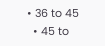• 36 to 45
  • 45 to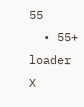55
  • 55+
loader
X